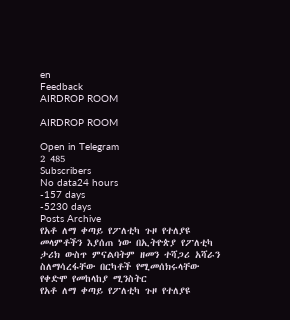en
Feedback
AIRDROP ROOM

AIRDROP ROOM

Open in Telegram
2 485
Subscribers
No data24 hours
-157 days
-5230 days
Posts Archive
የአቶ ለማ ቀጣይ የፖለቲካ ጉዞ የተለያዩ መላምቶችን እያሰጠ ነው በኢትዮጵያ የፖለቲካ ታሪክ ውስጥ ምናልባትም ዘመን ተሻጋሪ አሻራን ስለማሳረፋቸው በርካቶች የሚመሰክሩላቸው የቀድሞ የመከላከያ ሚንስትር
የአቶ ለማ ቀጣይ የፖለቲካ ጉዞ የተለያዩ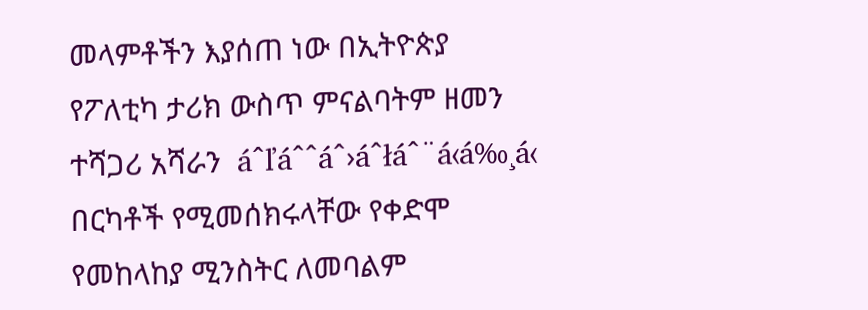መላምቶችን እያሰጠ ነው በኢትዮጵያ የፖለቲካ ታሪክ ውስጥ ምናልባትም ዘመን ተሻጋሪ አሻራን  áˆľáˆˆáˆ›áˆłáˆ¨á‹á‰¸á‹ በርካቶች የሚመሰክሩላቸው የቀድሞ የመከላከያ ሚንስትር ለመባልም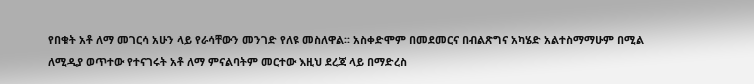የበቁት አቶ ለማ መገርሳ አሁን ላይ የራሳቸውን መንገድ የለዩ መስለዋል፡፡ አስቀድሞም በመደመርና በብልጽግና አካሄድ አልተስማማሁም በሚል ለሚዲያ ወጥተው የተናገሩት አቶ ለማ ምናልባትም መርተው እዚህ ደረጃ ላይ በማድረስ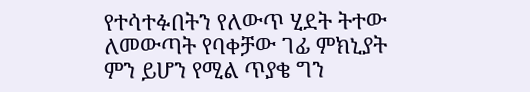የተሳተፉበትን የለውጥ ሂደት ትተው ለመውጣት የባቀቻው ገፊ ምክኒያት ምን ይሆን የሚል ጥያቄ ግን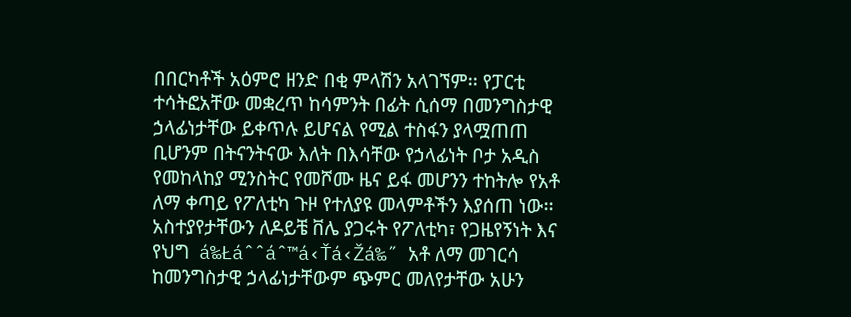በበርካቶች አዕምሮ ዘንድ በቂ ምላሽን አላገኘም፡፡ የፓርቲ ተሳትፎአቸው መቋረጥ ከሳምንት በፊት ሲሰማ በመንግስታዊ ኃላፊነታቸው ይቀጥሉ ይሆናል የሚል ተስፋን ያላሟጠጠ ቢሆንም በትናንትናው እለት በእሳቸው የኃላፊነት ቦታ አዲስ የመከላከያ ሚንስትር የመሾሙ ዜና ይፋ መሆንን ተከትሎ የአቶ ለማ ቀጣይ የፖለቲካ ጉዞ የተለያዩ መላምቶችን እያሰጠ ነው፡፡ አስተያየታቸውን ለዶይቼ ቨሌ ያጋሩት የፖለቲካ፣ የጋዜየኝነት እና የህግ  á‰Łáˆˆáˆ™á‹Ťá‹Žá‰˝ አቶ ለማ መገርሳ ከመንግስታዊ ኃላፊነታቸውም ጭምር መለየታቸው አሁን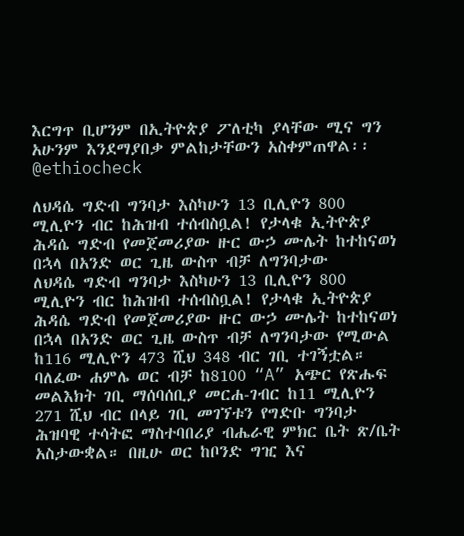እርግጥ ቢሆንም በኢትዮጵያ ፖለቲካ ያላቸው ሚና ግን አሁንም እንደማያበቃ ምልከታቸውን አስቀምጠዋል፡፡ @ethiocheck

ለህዳሴ ግድብ ግንባታ እስካሁን 13 ቢሊዮን 800 ሚሊዮን ብር ከሕዝብ ተሰብስቧል! የታላቁ ኢትዮጵያ ሕዳሴ ግድብ የመጀመሪያው ዙር ውኃ ሙሌት ከተከናወነ በኋላ በአንድ ወር ጊዜ ውስጥ ብቻ ለግንባታው
ለህዳሴ ግድብ ግንባታ እስካሁን 13 ቢሊዮን 800 ሚሊዮን ብር ከሕዝብ ተሰብስቧል! የታላቁ ኢትዮጵያ ሕዳሴ ግድብ የመጀመሪያው ዙር ውኃ ሙሌት ከተከናወነ በኋላ በአንድ ወር ጊዜ ውስጥ ብቻ ለግንባታው የሚውል ከ116 ሚሊዮን 473 ሺህ 348 ብር ገቢ ተገኝቷል። ባለፈው ሐምሌ ወር ብቻ ከ8100 “A” አጭር የጽሑፍ መልእክት ገቢ ማሰባሰቢያ መርሐ-ገብር ከ11 ሚሊዮን 271 ሺህ ብር በላይ ገቢ መገኘቱን የግድቡ ግንባታ ሕዝባዊ ተሳትፎ ማስተባበሪያ ብሔራዊ ምክር ቤት ጽ/ቤት አስታውቋል። በዚሁ ወር ከቦንድ ግዢ እና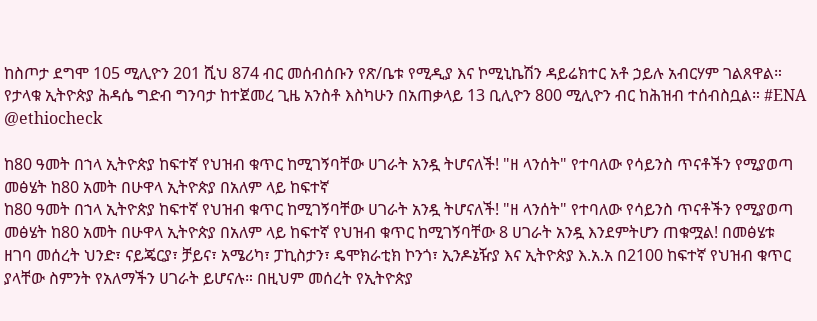ከስጦታ ደግሞ 105 ሚሊዮን 201 ሺህ 874 ብር መሰብሰቡን የጽ/ቤቱ የሚዲያ እና ኮሚኒኬሽን ዳይሬክተር አቶ ኃይሉ አብርሃም ገልጸዋል። የታላቁ ኢትዮጵያ ሕዳሴ ግድብ ግንባታ ከተጀመረ ጊዜ አንስቶ እስካሁን በአጠቃላይ 13 ቢሊዮን 800 ሚሊዮን ብር ከሕዝብ ተሰብስቧል። #ENA @ethiocheck

ከ80 ዓመት በኀላ ኢትዮጵያ ከፍተኛ የህዝብ ቁጥር ከሚገኝባቸው ሀገራት አንዷ ትሆናለች! "ዘ ላንሰት" የተባለው የሳይንስ ጥናቶችን የሚያወጣ መፅሄት ከ80 አመት በሁዋላ ኢትዮጵያ በአለም ላይ ከፍተኛ
ከ80 ዓመት በኀላ ኢትዮጵያ ከፍተኛ የህዝብ ቁጥር ከሚገኝባቸው ሀገራት አንዷ ትሆናለች! "ዘ ላንሰት" የተባለው የሳይንስ ጥናቶችን የሚያወጣ መፅሄት ከ80 አመት በሁዋላ ኢትዮጵያ በአለም ላይ ከፍተኛ የህዝብ ቁጥር ከሚገኝባቸው 8 ሀገራት አንዷ እንደምትሆን ጠቁሟል! በመፅሄቱ ዘገባ መሰረት ህንድ፣ ናይጄርያ፣ ቻይና፣ አሜሪካ፣ ፓኪስታን፣ ዴሞክራቲክ ኮንጎ፣ ኢንዶኔዥያ እና ኢትዮጵያ እ.አ.አ በ2100 ከፍተኛ የህዝብ ቁጥር ያላቸው ስምንት የአለማችን ሀገራት ይሆናሉ። በዚህም መሰረት የኢትዮጵያ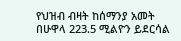የህዝብ ብዛት ከሰማንያ አመት በሁዋላ 223.5 ሚልዮን ይደርሳል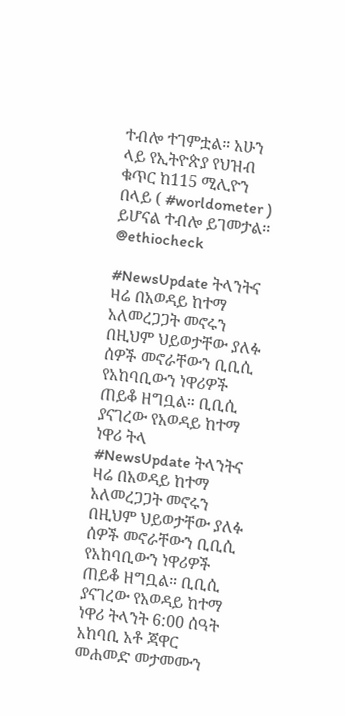ተብሎ ተገምቷል። አሁን ላይ የኢትዮጵያ የህዝብ ቁጥር ከ115 ሚሊዮን በላይ ( #worldometer ) ይሆናል ተብሎ ይገመታል፡፡ @ethiocheck

#NewsUpdate ትላንትና ዛሬ በአወዳይ ከተማ አለመረጋጋት መኖሩን በዚህም ህይወታቸው ያለፉ ሰዎች መኖራቸውን ቢቢሲ የአከባቢውን ነዋሪዎች ጠይቆ ዘግቧል። ቢቢሲ ያናገረው የአወዳይ ከተማ ነዋሪ ትላ
#NewsUpdate ትላንትና ዛሬ በአወዳይ ከተማ አለመረጋጋት መኖሩን በዚህም ህይወታቸው ያለፉ ሰዎች መኖራቸውን ቢቢሲ የአከባቢውን ነዋሪዎች ጠይቆ ዘግቧል። ቢቢሲ ያናገረው የአወዳይ ከተማ ነዋሪ ትላንት 6:00 ሰዓት አከባቢ አቶ ጃዋር መሐመድ መታመሙን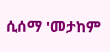ሲሰማ 'መታከም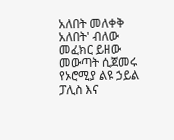አለበት መለቀቅ አለበት' ብለው መፈክር ይዘው መውጣት ሲጀመሩ የኦሮሚያ ልዩ ኃይል ፓሊስ እና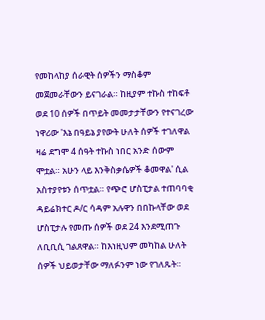የመከላከያ ሰራዊት ሰዎችን ማስቆም መጀመራቸውን ይናገራል። ከዚያም ተኩስ ተከፍቶ ወደ 10 ሰዎች በጥይት መመታታቸውን የተናገረው ነዋሪው 'እኔ በዓይኔ ያየውት ሁለት ሰዎች ተገለዋል ዛሬ ደግሞ 4 ሰዓት ተኩስ ነበር አንድ ሰውም ሞቷል። አሁን ላይ እንቅስቃሴዎች ቆመዋል' ሲል አስተያየቱን ሰጥቷል። የጭሮ ሆስፒታል ተጠባባቂ ዳይሬክተር ዶ/ር ሳዳም አሉዋን በበኩላቸው ወደ ሆስፒታሉ የመጡ ሰዎች ወደ 24 እንደሚጠጉ ለቢቢሲ ገልጸዋል። ከእነዚህም መካከል ሁለት ሰዎች ህይወታቸው ማለፉንም ነው የገለጹት።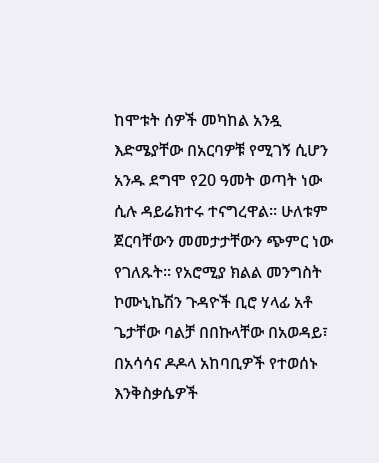ከሞቱት ሰዎች መካከል አንዷ እድሜያቸው በአርባዎቹ የሚገኝ ሲሆን አንዱ ደግሞ የ20 ዓመት ወጣት ነው ሲሉ ዳይሬክተሩ ተናግረዋል። ሁለቱም ጀርባቸውን መመታታቸውን ጭምር ነው የገለጹት። የአሮሚያ ክልል መንግስት ኮሙኒኬሽን ጉዳዮች ቢሮ ሃላፊ አቶ ጌታቸው ባልቻ በበኩላቸው በአወዳይ፣ በአሳሳና ዶዶላ አከባቢዎች የተወሰኑ እንቅስቃሴዎች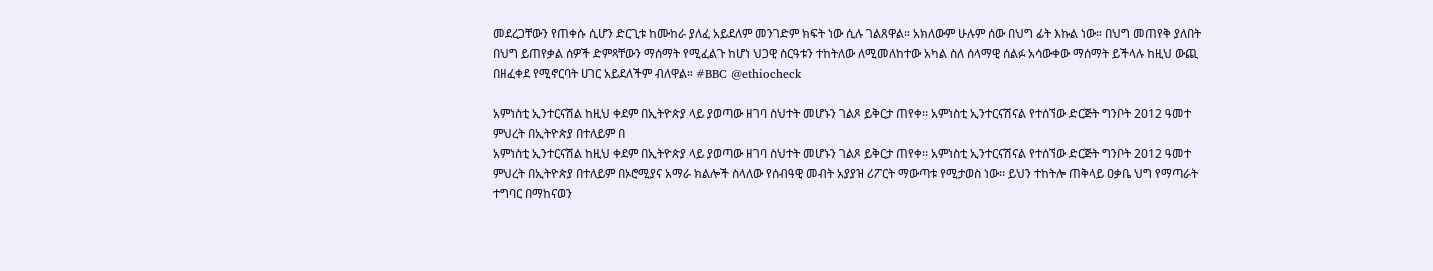መደረጋቸውን የጠቀሱ ሲሆን ድርጊቱ ከሙከራ ያለፈ አይደለም መንገድም ክፍት ነው ሲሉ ገልጸዋል። አክለውም ሁሉም ሰው በህግ ፊት እኩል ነው። በህግ መጠየቅ ያለበት በህግ ይጠየቃል ሰዎች ድምጻቸውን ማሰማት የሚፈልጉ ከሆነ ህጋዊ ስርዓቱን ተከትለው ለሚመለከተው አካል ስለ ሰላማዊ ሰልፉ አሳውቀው ማሰማት ይችላሉ ከዚህ ውጪ በዘፈቀደ የሚኖርባት ሀገር አይደለችም ብለዋል። #BBC @ethiocheck

አምነስቲ ኢንተርናሽል ከዚህ ቀደም በኢትዮጵያ ላይ ያወጣው ዘገባ ስህተት መሆኑን ገልጾ ይቅርታ ጠየቀ፡፡ አምነስቲ ኢንተርናሽናል የተሰኘው ድርጅት ግንቦት 2012 ዓመተ ምህረት በኢትዮጵያ በተለይም በ
አምነስቲ ኢንተርናሽል ከዚህ ቀደም በኢትዮጵያ ላይ ያወጣው ዘገባ ስህተት መሆኑን ገልጾ ይቅርታ ጠየቀ፡፡ አምነስቲ ኢንተርናሽናል የተሰኘው ድርጅት ግንቦት 2012 ዓመተ ምህረት በኢትዮጵያ በተለይም በኦሮሚያና አማራ ክልሎች ስላለው የሰብዓዊ መብት አያያዝ ሪፖርት ማውጣቱ የሚታወስ ነው፡፡ ይህን ተከትሎ ጠቅላይ ዐቃቤ ህግ የማጣራት ተግባር በማከናወን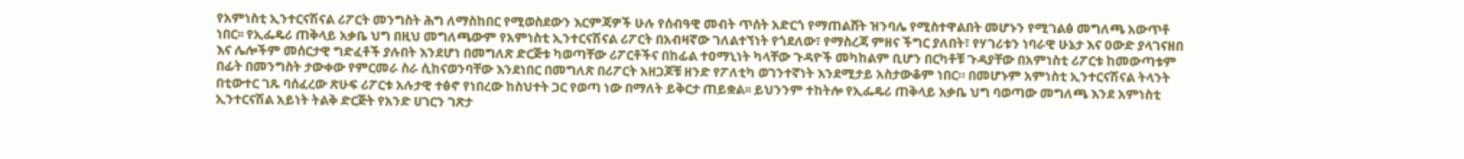የአምነስቲ ኢንተርናሽናል ሪፖርት መንግስት ሕግ ለማስከበር የሚወስደውን እርምጃዎች ሁሉ የሰብዓዊ መብት ጥሰት አድርጎ የማጠልሸት ዝንባሌ የሚስተዋልበት መሆኑን የሚገልፅ መግለጫ አውጥቶ ነበር፡፡ የኢፌዴሪ ጠቅላይ አቃቤ ህግ በዚህ መግለጫውም የአምነስቲ ኢንተርናሽናል ሪፖርት በአብዛኛው ገለልተኘነት የጎደለው፣ የማስረጃ ምዘና ችግር ያለበት፣ የሃገሪቱን ነባራዊ ሁኔታ እና ዐውድ ያላገናዘበ እና ሌሎችም መሰርታዊ ግድፈቶች ያሉበት እንደሆነ በመግለጽ ድርጅቱ ካወጣቸው ሪፖርቶችና በከፊል ተዐማኒነት ካላቸው ጉዳዮች መካከልም ቢሆን በርካቶቹ ጉዳያቸው በአምነስቲ ሪፖርቱ ከመውጣቱም በፊት በመንግስት ታውቀው የምርመራ ስራ ሲከናወንባቸው እንደነበር በመግለጽ በሪፖርት አዘጋጆቹ ዘንድ የፖለቲካ ወገንተኛነት እንደሚታይ አስታውቆም ነበር። በመሆኑም አምነስቲ ኢንተርናሽናል ትላንት በቲውተር ገጹ ባሰፈረው ጽሁፍ ሪፖርቱ አሉታዊ ተፅኖ የነበረው ከስህተት ጋር የወጣ ነው በማለት ይቅርታ ጠይቋል፡፡ ይህንንም ተከትሎ የኢፌዴሪ ጠቅላይ አቃቤ ህግ ባወጣው መግለጫ እንደ አምነስቲ ኢንተርናሽል አይነት ትልቅ ድርጅት የአንድ ሀገርን ገጽታ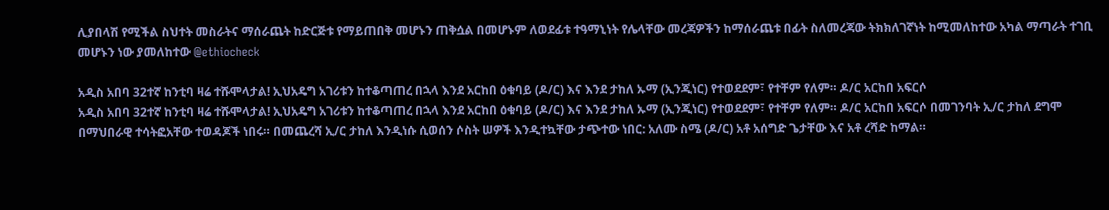ሊያበላሽ የሚችል ስህተት መስራትና ማሰራጨት ከድርጅቱ የማይጠበቅ መሆኑን ጠቅሷል በመሆኑም ለወደፊቱ ተዓማኒነት የሌላቸው መረጃዎችን ከማሰራጨቱ በፊት ስለመረጃው ትክክለገኛነት ከሚመለከተው አካል ማጣራት ተገቢ መሆኑን ነው ያመለከተው @ethiocheck

አዲስ አበባ 32ተኛ ከንቲባ ዛሬ ተሹሞላታል! ኢህአዴግ አገሪቱን ከተቆጣጠረ በኋላ እንደ አርከበ ዕቁባይ (ዶ/ር) እና እንደ ታከለ ኡማ (ኢንጂነር) የተወደደም፣ የተቸም የለም። ዶ/ር አርከበ አፍርሶ
አዲስ አበባ 32ተኛ ከንቲባ ዛሬ ተሹሞላታል! ኢህአዴግ አገሪቱን ከተቆጣጠረ በኋላ እንደ አርከበ ዕቁባይ (ዶ/ር) እና እንደ ታከለ ኡማ (ኢንጂነር) የተወደደም፣ የተቸም የለም። ዶ/ር አርከበ አፍርሶ በመገንባት ኢ/ር ታከለ ደግሞ በማህበራዊ ተሳትፎአቸው ተወዳጆች ነበሩ። በመጨረሻ ኢ/ር ታከለ እንዲነሱ ሲወሰን ሶስት ሠዎች እንዲተኳቸው ታጭተው ነበር: አለሙ ስሜ (ዶ/ር) አቶ አሰግድ ጌታቸው እና አቶ ረሻድ ከማል።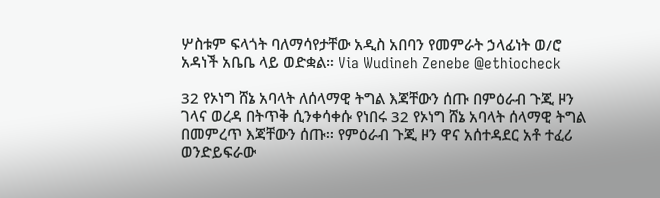ሦስቱም ፍላጎት ባለማሳየታቸው አዲስ አበባን የመምራት ኃላፊነት ወ/ሮ አዳነች አቤቤ ላይ ወድቋል። Via Wudineh Zenebe @ethiocheck

32 የኦነግ ሸኔ አባላት ለሰላማዊ ትግል እጃቸውን ሰጡ በምዕራብ ጉጂ ዞን ገላና ወረዳ በትጥቅ ሲንቀሳቀሱ የነበሩ 32 የኦነግ ሸኔ አባላት ሰላማዊ ትግል በመምረጥ እጃቸውን ሰጡ፡፡ የምዕራብ ጉጂ ዞን ዋና አሰተዳደር አቶ ተፈሪ ወንድይፍራው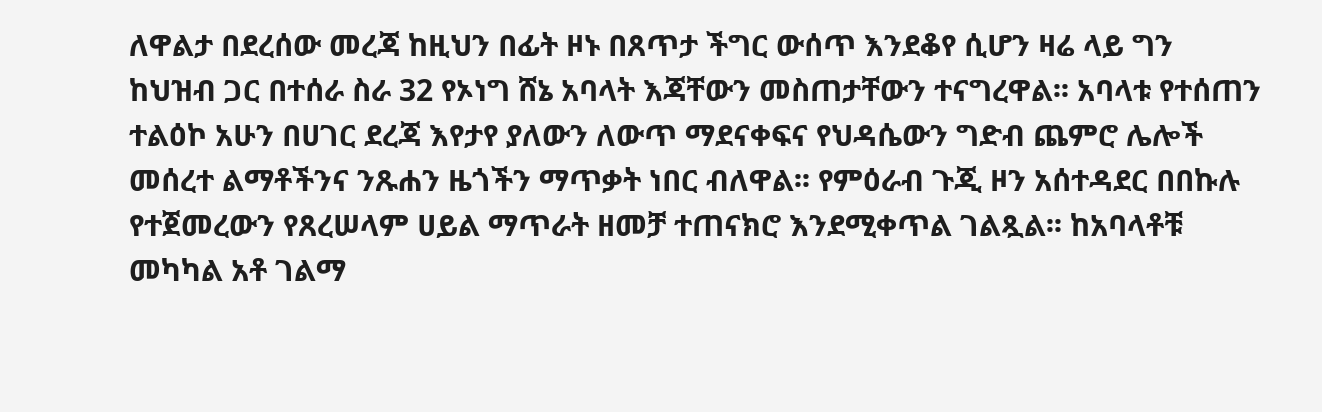ለዋልታ በደረሰው መረጃ ከዚህን በፊት ዞኑ በጸጥታ ችግር ውሰጥ እንደቆየ ሲሆን ዛሬ ላይ ግን ከህዝብ ጋር በተሰራ ስራ 32 የኦነግ ሸኔ አባላት እጃቸውን መስጠታቸውን ተናግረዋል፡፡ አባላቱ የተሰጠን ተልዕኮ አሁን በሀገር ደረጃ እየታየ ያለውን ለውጥ ማደናቀፍና የህዳሴውን ግድብ ጨምሮ ሌሎች መሰረተ ልማቶችንና ንጹሐን ዜጎችን ማጥቃት ነበር ብለዋል፡፡ የምዕራብ ጉጂ ዞን አሰተዳደር በበኩሉ የተጀመረውን የጸረሠላም ሀይል ማጥራት ዘመቻ ተጠናክሮ እንደሚቀጥል ገልጿል፡፡ ከአባላቶቹ መካካል አቶ ገልማ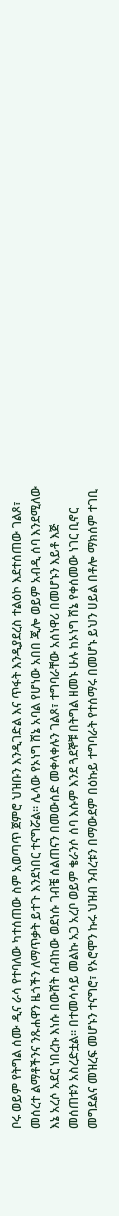ቦሩ ወይም የትግል ሰሙ ዲና ራሳ የተባለው ካተሰጠው ስም አወጣጥ ጀምሮ ህዝቡን እንዲገድል እና ጥፋት እንዲያደረስ ተልዕኮ እደተሰጠው ገልጾ፣ መሰረተ ልማቶችንና ንጹሐዋን ዜጎችን ለማጥቃት ይተጉ እንደነበር ተናግሯል፡፡ ሌላው የኦነግ ሸኔ አባል የሆነው አበበ ጂሎ ወይም አብዲ ሰባ እንደሚለው እኔ አረሶ አደር ነበረኩ እነሱ በውሸት ሰብከው ወደነሱ ገብቼ ሰልጠናን በመውሰድ መቀላቀሉን ገልጾ፣ ተግባራቸው አሰነዋሪ በመሆኑን እይቶ እጅ መሰጠቱን አስረድቷል፡፡ በተመሳሳይ መልኩ አጋ አረቦ ወይም ቄራንሶ ሰባ እሱም እንደ ጓደኞቹ በትግል ዘመኑ ሁሉ ከኦነግ ሸኔ የቀሰመው ነገር ቢኖር መግደልና መዝረፍ መሆኑን ተናግሮ፣ የኦሮሞን ኩሩ ህዝብ ንብረቱን በማውደም በዕኩይ ተግባራት የተሰማሩ በመሆኑ ይህን ሀይል በቶሎ ማክሰም ተገቢ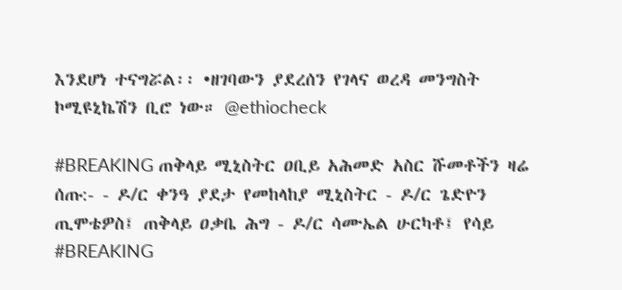እንደሆነ ተናግሯል፡፡ •ዘገባውን ያደረሰን የገላና ወረዳ መንግስት ኮሚዩኒኬሽን ቢሮ ነው። @ethiocheck

#BREAKING ጠቅላይ ሚኒስትር ዐቢይ አሕመድ አስር ሹመቶችን ዛሬ ሰጡ:- - ዶ/ር ቀንዓ ያደታ የመከላከያ ሚኒስትር - ዶ/ር ጌድዮን ጢሞቴዎስ፤ ጠቅላይ ዐቃቤ ሕግ - ዶ/ር ሳሙኤል ሁርካቶ፤ የሳይ
#BREAKING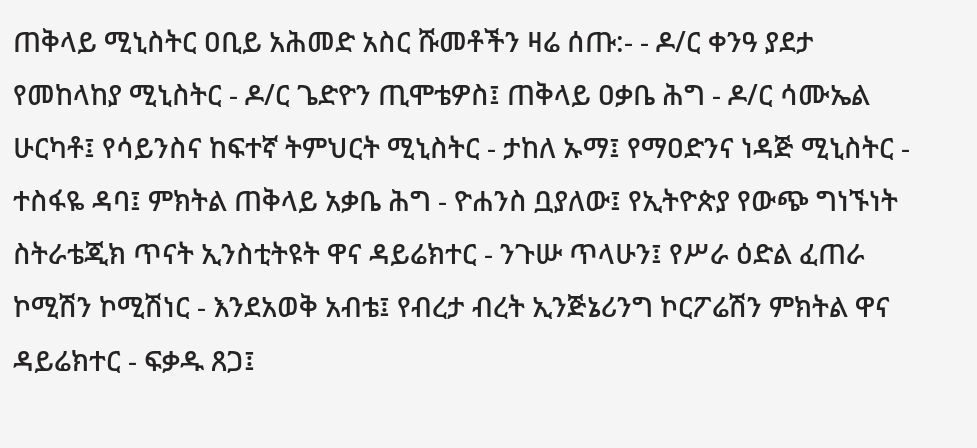ጠቅላይ ሚኒስትር ዐቢይ አሕመድ አስር ሹመቶችን ዛሬ ሰጡ:- - ዶ/ር ቀንዓ ያደታ የመከላከያ ሚኒስትር - ዶ/ር ጌድዮን ጢሞቴዎስ፤ ጠቅላይ ዐቃቤ ሕግ - ዶ/ር ሳሙኤል ሁርካቶ፤ የሳይንስና ከፍተኛ ትምህርት ሚኒስትር - ታከለ ኡማ፤ የማዐድንና ነዳጅ ሚኒስትር - ተስፋዬ ዳባ፤ ምክትል ጠቅላይ አቃቤ ሕግ - ዮሐንስ ቧያለው፤ የኢትዮጵያ የውጭ ግነኙነት ስትራቴጂክ ጥናት ኢንስቲትዩት ዋና ዳይሬክተር - ንጉሡ ጥላሁን፤ የሥራ ዕድል ፈጠራ ኮሚሽን ኮሚሽነር - እንደአወቅ አብቴ፤ የብረታ ብረት ኢንጅኔሪንግ ኮርፖሬሽን ምክትል ዋና ዳይሬክተር - ፍቃዱ ጸጋ፤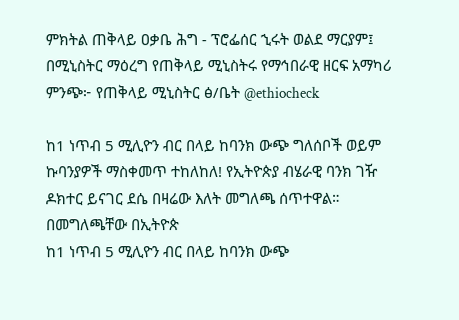ምክትል ጠቅላይ ዐቃቤ ሕግ - ፕሮፌሰር ኂሩት ወልደ ማርያም፤ በሚኒስትር ማዕረግ የጠቅላይ ሚኒስትሩ የማኅበራዊ ዘርፍ አማካሪ ምንጭ፦ የጠቅላይ ሚኒስትር ፅ/ቤት @ethiocheck

ከ1 ነጥብ 5 ሚሊዮን ብር በላይ ከባንክ ውጭ ግለሰቦች ወይም ኩባንያዎች ማስቀመጥ ተከለከለ! የኢትዮጵያ ብሄራዊ ባንክ ገዥ ዶክተር ይናገር ደሴ በዛሬው እለት መግለጫ ሰጥተዋል። በመግለጫቸው በኢትዮጵ
ከ1 ነጥብ 5 ሚሊዮን ብር በላይ ከባንክ ውጭ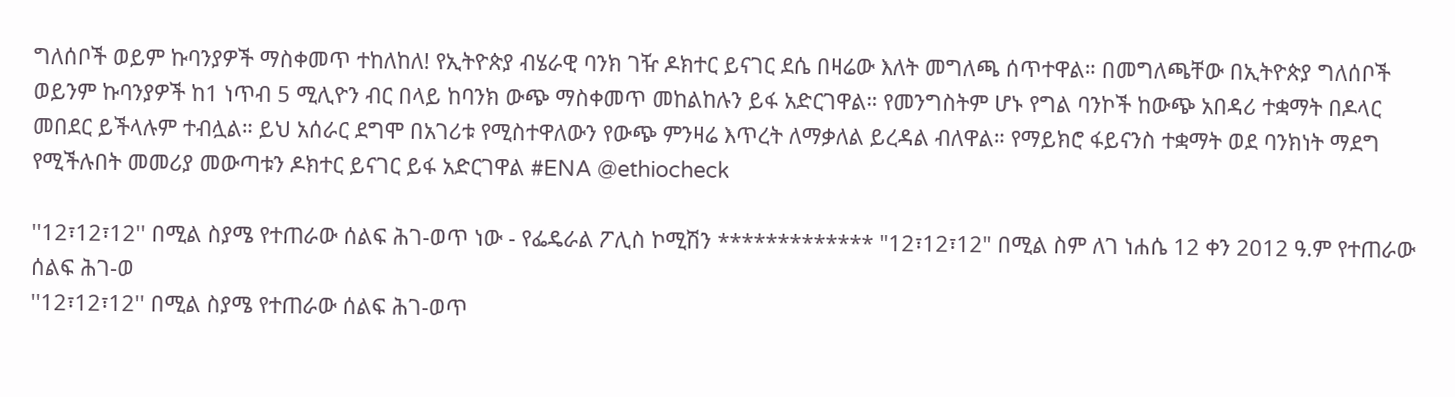ግለሰቦች ወይም ኩባንያዎች ማስቀመጥ ተከለከለ! የኢትዮጵያ ብሄራዊ ባንክ ገዥ ዶክተር ይናገር ደሴ በዛሬው እለት መግለጫ ሰጥተዋል። በመግለጫቸው በኢትዮጵያ ግለሰቦች ወይንም ኩባንያዎች ከ1 ነጥብ 5 ሚሊዮን ብር በላይ ከባንክ ውጭ ማስቀመጥ መከልከሉን ይፋ አድርገዋል። የመንግስትም ሆኑ የግል ባንኮች ከውጭ አበዳሪ ተቋማት በዶላር መበደር ይችላሉም ተብሏል። ይህ አሰራር ደግሞ በአገሪቱ የሚስተዋለውን የውጭ ምንዛሬ እጥረት ለማቃለል ይረዳል ብለዋል። የማይክሮ ፋይናንስ ተቋማት ወደ ባንክነት ማደግ የሚችሉበት መመሪያ መውጣቱን ዶክተር ይናገር ይፋ አድርገዋል #ENA @ethiocheck

''12፣12፣12'' በሚል ስያሜ የተጠራው ሰልፍ ሕገ-ወጥ ነው - የፌዴራል ፖሊስ ኮሚሽን ************* "12፣12፣12" በሚል ስም ለገ ነሐሴ 12 ቀን 2012 ዓ.ም የተጠራው ሰልፍ ሕገ-ወ
''12፣12፣12'' በሚል ስያሜ የተጠራው ሰልፍ ሕገ-ወጥ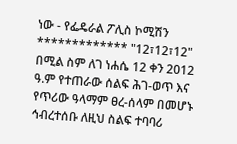ነው - የፌዴራል ፖሊስ ኮሚሽን ************* "12፣12፣12" በሚል ስም ለገ ነሐሴ 12 ቀን 2012 ዓ.ም የተጠራው ሰልፍ ሕገ-ወጥ እና የጥሪው ዓላማም ፀረ-ሰላም በመሆኑ ኅብረተሰቡ ለዚህ ስልፍ ተባባሪ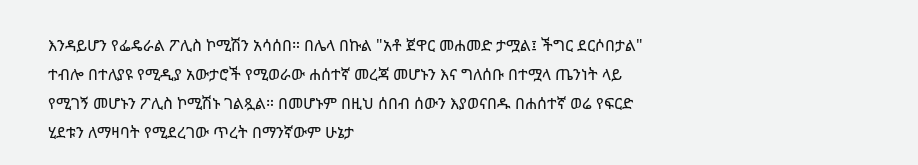እንዳይሆን የፌዴራል ፖሊስ ኮሚሽን አሳሰበ። በሌላ በኩል "አቶ ጀዋር መሐመድ ታሟል፤ ችግር ደርሶበታል" ተብሎ በተለያዩ የሚዲያ አውታሮች የሚወራው ሐሰተኛ መረጃ መሆኑን እና ግለሰቡ በተሟላ ጤንነት ላይ የሚገኝ መሆኑን ፖሊስ ኮሚሽኑ ገልጿል። በመሆኑም በዚህ ሰበብ ሰውን እያወናበዱ በሐሰተኛ ወሬ የፍርድ ሂደቱን ለማዛባት የሚደረገው ጥረት በማንኛውም ሁኔታ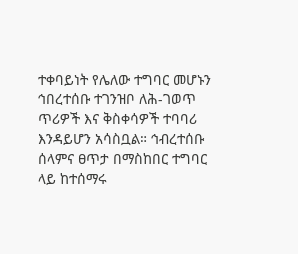ተቀባይነት የሌለው ተግባር መሆኑን ኅበረተሰቡ ተገንዝቦ ለሕ-ገወጥ ጥሪዎች እና ቅስቀሳዎች ተባባሪ እንዳይሆን አሳስቧል። ኅብረተሰቡ ሰላምና ፀጥታ በማስከበር ተግባር ላይ ከተሰማሩ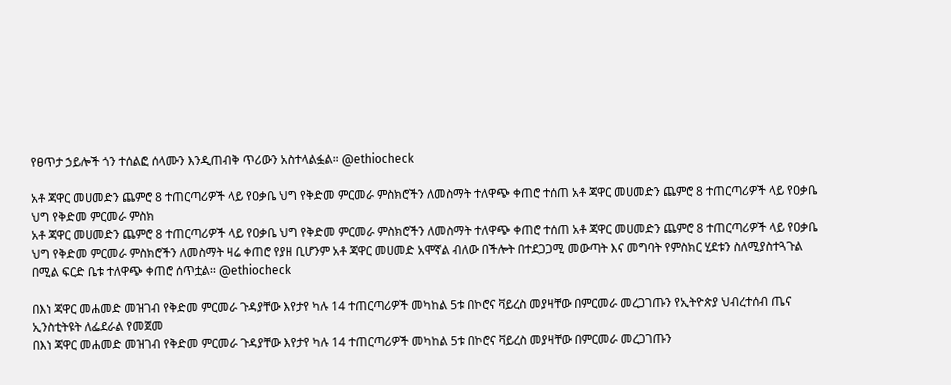የፀጥታ ኃይሎች ጎን ተሰልፎ ሰላሙን እንዲጠብቅ ጥሪውን አስተላልፏል። @ethiocheck

አቶ ጃዋር መሀመድን ጨምሮ 8 ተጠርጣሪዎች ላይ የዐቃቤ ህግ የቅድመ ምርመራ ምስክሮችን ለመስማት ተለዋጭ ቀጠሮ ተሰጠ አቶ ጃዋር መሀመድን ጨምሮ 8 ተጠርጣሪዎች ላይ የዐቃቤ ህግ የቅድመ ምርመራ ምስክ
አቶ ጃዋር መሀመድን ጨምሮ 8 ተጠርጣሪዎች ላይ የዐቃቤ ህግ የቅድመ ምርመራ ምስክሮችን ለመስማት ተለዋጭ ቀጠሮ ተሰጠ አቶ ጃዋር መሀመድን ጨምሮ 8 ተጠርጣሪዎች ላይ የዐቃቤ ህግ የቅድመ ምርመራ ምስክሮችን ለመስማት ዛሬ ቀጠሮ የያዘ ቢሆንም አቶ ጃዋር መሀመድ አሞኛል ብለው በችሎት በተደጋጋሚ መውጣት እና መግባት የምስክር ሂደቱን ስለሚያስተጓጉል በሚል ፍርድ ቤቱ ተለዋጭ ቀጠሮ ሰጥቷል፡፡ @ethiocheck

በእነ ጃዋር መሐመድ መዝገብ የቅድመ ምርመራ ጉዳያቸው እየታየ ካሉ 14 ተጠርጣሪዎች መካከል 5ቱ በኮሮና ቫይረስ መያዛቸው በምርመራ መረጋገጡን የኢትዮጵያ ህብረተሰብ ጤና ኢንስቲትዩት ለፌደራል የመጀመ
በእነ ጃዋር መሐመድ መዝገብ የቅድመ ምርመራ ጉዳያቸው እየታየ ካሉ 14 ተጠርጣሪዎች መካከል 5ቱ በኮሮና ቫይረስ መያዛቸው በምርመራ መረጋገጡን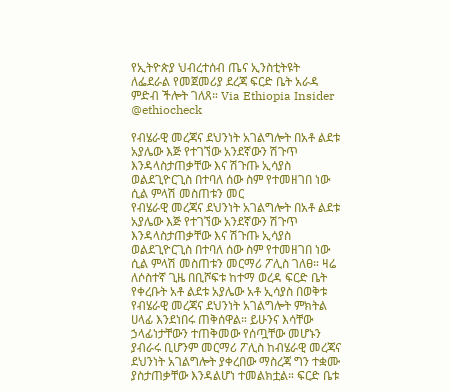የኢትዮጵያ ህብረተሰብ ጤና ኢንስቲትዩት ለፌደራል የመጀመሪያ ደረጃ ፍርድ ቤት አራዳ ምድብ ችሎት ገለጸ። Via Ethiopia Insider @ethiocheck

የብሄራዊ መረጃና ደህንነት አገልግሎት በአቶ ልደቱ አያሌው እጅ የተገኘው አንደኛውን ሽጉጥ እንዳላስታጠቃቸው እና ሽጉጡ ኢሳያስ ወልደጊዮርጊስ በተባለ ሰው ስም የተመዘገበ ነው ሲል ምላሽ መስጠቱን መር
የብሄራዊ መረጃና ደህንነት አገልግሎት በአቶ ልደቱ አያሌው እጅ የተገኘው አንደኛውን ሽጉጥ እንዳላስታጠቃቸው እና ሽጉጡ ኢሳያስ ወልደጊዮርጊስ በተባለ ሰው ስም የተመዘገበ ነው ሲል ምላሽ መስጠቱን መርማሪ ፖሊስ ገለፀ። ዛሬ ለሶስተኛ ጊዜ በቢሾፍቱ ከተማ ወረዳ ፍርድ ቤት የቀረቡት አቶ ልደቱ አያሌው አቶ ኢሳያስ በወቅቱ የብሄራዊ መረጃና ደህንነት አገልግሎት ምክትል ሀላፊ እንደነበሩ ጠቅሰዋል። ይሁንና እሳቸው ኃላፊነታቸውን ተጠቅመው የሰጧቸው መሆኑን ያብራሩ ቢሆንም መርማሪ ፖሊስ ከብሄራዊ መረጃና ደህንነት አገልግሎት ያቀረበው ማስረጃ ግን ተቋሙ ያስታጠቃቸው እንዳልሆነ ተመልክቷል። ፍርድ ቤቱ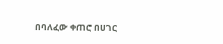በባለፈው ቀጠሮ በሀገር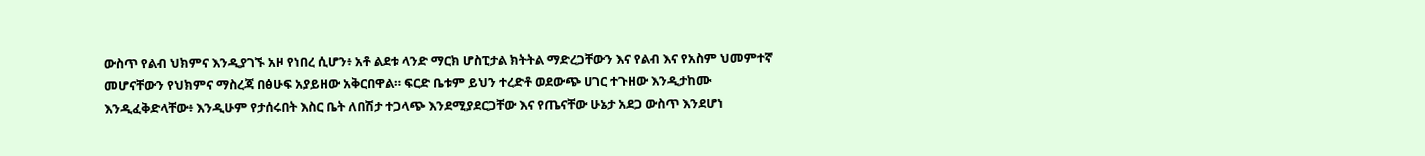ውስጥ የልብ ህክምና እንዲያገኙ አዞ የነበረ ሲሆን፥ አቶ ልደቱ ላንድ ማርክ ሆስፒታል ክትትል ማድረጋቸውን እና የልብ እና የአስም ህመምተኛ መሆናቸውን የህክምና ማስረጃ በፅሁፍ አያይዘው አቅርበዋል። ፍርድ ቤቱም ይህን ተረድቶ ወደውጭ ሀገር ተጉዘው እንዲታከሙ እንዲፈቅድላቸው፥ እንዲሁም የታሰሩበት እስር ቤት ለበሽታ ተጋላጭ እንደሚያደርጋቸው እና የጤናቸው ሁኔታ አደጋ ውስጥ እንደሆነ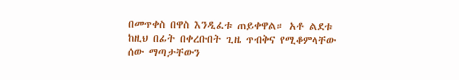በመጥቀስ በዋስ እንዲፈቱ ጠይቀዋል። አቶ ልደቱ ከዚህ በፊት በቀረቡበት ጊዜ ጥብቅና የሚቆምላቸው ሰው ማጣታቸውን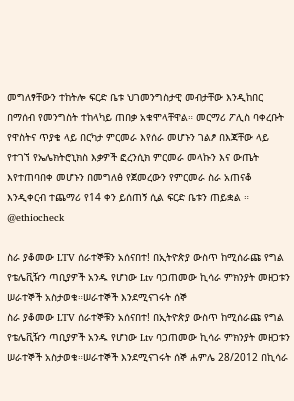መግለፃቸውን ተከትሎ ፍርድ ቤቱ ህገመንግስታዊ መብታቸው እንዲከበር በማሰብ የመንግስት ተከላካይ ጠበቃ አቁሞላቸዋል። መርማሪ ፖሊስ ባቀረቡት የዋስትና ጥያቄ ላይ በርካታ ምርመራ እየሰራ መሆኑን ገልፆ በእጃቸው ላይ የተገኘ የኤሌክትሮኒክስ እቃዎች ፎረንሲክ ምርመራ መላኩን እና ውጤት እየተጠባበቀ መሆኑን በመግለፅ የጀመረውን የምርመራ ስራ አጠናቆ እንዲቀርብ ተጨማሪ የ14 ቀን ይሰጠኝ ሲል ፍርድ ቤቱን ጠይቋል ። @ethiocheck

ስራ ያቆመው LTV ሰራተኞቹን አሰናበተ! በኢትዮጵያ ውስጥ ከሚሰራጩ የግል የቴሌቪዥን ጣቢያዎች አንዱ የሆነው Ltv ባጋጠመው ኪሳራ ምክንያት መዘጋቱን ሠራተኞች አስታወቁ።ሠራተኞች እንደሚናገሩት ሰኞ
ስራ ያቆመው LTV ሰራተኞቹን አሰናበተ! በኢትዮጵያ ውስጥ ከሚሰራጩ የግል የቴሌቪዥን ጣቢያዎች አንዱ የሆነው Ltv ባጋጠመው ኪሳራ ምክንያት መዘጋቱን ሠራተኞች አስታወቁ።ሠራተኞች እንደሚናገሩት ሰኞ ሐምሌ 28/2012 በኪሳራ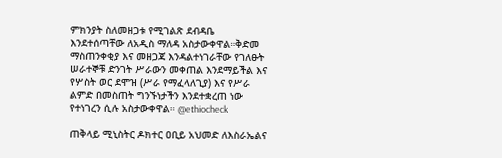ምክንያት ስለመዘጋቱ የሚገልጽ ደብዳቤ እንደተሰጣቸው ለአዲስ ማለዳ አስታውቀዋል።ቅድመ ማስጠንቀቂያ እና መዘጋጃ እንዳልተነገራቸው የገለፁት ሠራተኞቹ ድንገት ሥራውን መቀጠል እንደማይችል እና የሦስት ወር ደሞዝ (ሥራ የማፈላለጊያ) እና የሥራ ልምድ በመስጠት ግንኙነታችን እንደተቋረጠ ነው የተነገረን ሲሉ አስታውቀዋል። @ethiocheck

ጠቅላይ ሚኒስትር ዶክተር ዐቢይ አህመድ ለእስራኤልና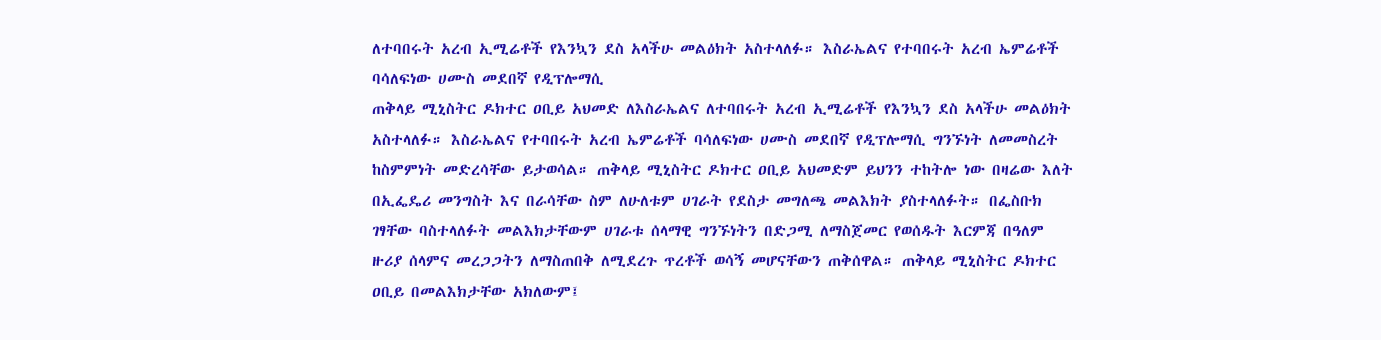ለተባበሩት አረብ ኢሚሬቶች የእንኳን ደስ አላችሁ መልዕክት አስተላለፉ። እስራኤልና የተባበሩት አረብ ኤምሬቶች ባሳለፍነው ሀሙስ መደበኛ የዲፕሎማሲ
ጠቅላይ ሚኒስትር ዶክተር ዐቢይ አህመድ ለእስራኤልና ለተባበሩት አረብ ኢሚሬቶች የእንኳን ደስ አላችሁ መልዕክት አስተላለፉ። እስራኤልና የተባበሩት አረብ ኤምሬቶች ባሳለፍነው ሀሙስ መደበኛ የዲፕሎማሲ ግንኙነት ለመመስረት ከስምምነት መድረሳቸው ይታወሳል። ጠቅላይ ሚኒስትር ዶክተር ዐቢይ አህመድም ይህንን ተከትሎ ነው በዛሬው እለት በኢፌዴሪ መንግስት እና በራሳቸው ስም ለሁለቱም ሀገራት የደስታ መግለጫ መልእክት ያስተላለፉት። በፌስቡክ ገፃቸው ባስተላለፉት መልእክታቸውም ሀገራቱ ሰላማዊ ግንኙነትን በድጋሚ ለማስጀመር የወሰዱት እርምጃ በዓለም ዙሪያ ሰላምና መረጋጋትን ለማስጠበቅ ለሚደረጉ ጥረቶች ወሳኝ መሆናቸውን ጠቅሰዋል። ጠቅላይ ሚኒስትር ዶክተር ዐቢይ በመልእክታቸው አክለውም፤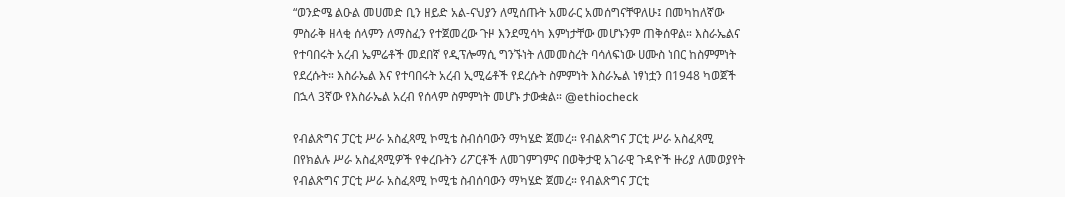“ወንድሜ ልዑል መሀመድ ቢን ዘይድ አል-ናህያን ለሚሰጡት አመራር አመሰግናቸዋለሁ፤ በመካከለኛው ምስራቅ ዘላቂ ሰላምን ለማስፈን የተጀመረው ጉዞ እንደሚሳካ እምነታቸው መሆኑንም ጠቅሰዋል። እስራኤልና የተባበሩት አረብ ኤምሬቶች መደበኛ የዲፕሎማሲ ግንኙነት ለመመስረት ባሳለፍነው ሀሙስ ነበር ከስምምነት የደረሱት። እስራኤል እና የተባበሩት አረብ ኢሚሬቶች የደረሱት ስምምነት እስራኤል ነፃነቷን በ1948 ካወጀች በኋላ 3ኛው የእስራኤል አረብ የሰላም ስምምነት መሆኑ ታውቋል። @ethiocheck

የብልጽግና ፓርቲ ሥራ አስፈጻሚ ኮሚቴ ስብሰባውን ማካሄድ ጀመረ። የብልጽግና ፓርቲ ሥራ አስፈጻሚ በየክልሉ ሥራ አስፈጻሚዎች የቀረቡትን ሪፖርቶች ለመገምገምና በወቅታዊ አገራዊ ጉዳዮች ዙሪያ ለመወያየት
የብልጽግና ፓርቲ ሥራ አስፈጻሚ ኮሚቴ ስብሰባውን ማካሄድ ጀመረ። የብልጽግና ፓርቲ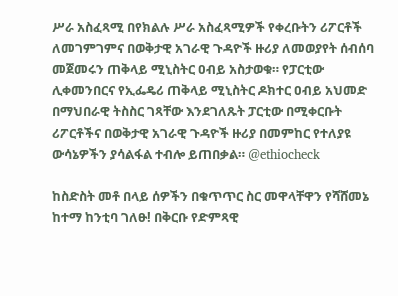ሥራ አስፈጻሚ በየክልሉ ሥራ አስፈጻሚዎች የቀረቡትን ሪፖርቶች ለመገምገምና በወቅታዊ አገራዊ ጉዳዮች ዙሪያ ለመወያየት ሰብሰባ መጀመሩን ጠቅላይ ሚኒስትር ዐብይ አስታወቁ። የፓርቲው ሊቀመንበርና የኢፌዴሪ ጠቅላይ ሚኒስትር ዶክተር ዐብይ አህመድ በማህበራዊ ትስስር ገጻቸው እንደገለጹት ፓርቲው በሚቀርቡት ሪፖርቶችና በወቅታዊ አገራዊ ጉዳዮች ዙሪያ በመምከር የተለያዩ ውሳኔዎችን ያሳልፋል ተብሎ ይጠበቃል። @ethiocheck

ከስድስት መቶ በላይ ሰዎችን በቁጥጥር ስር መዋላቸዋን የሻሸመኔ ከተማ ከንቲባ ገለፁ! በቅርቡ የድምጻዊ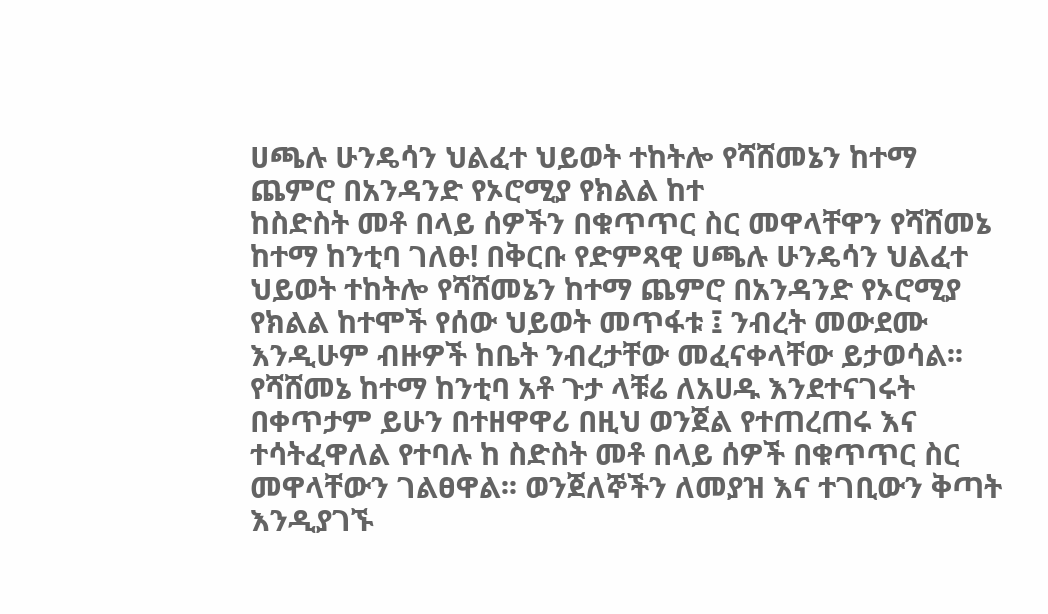ሀጫሉ ሁንዴሳን ህልፈተ ህይወት ተከትሎ የሻሸመኔን ከተማ ጨምሮ በአንዳንድ የኦሮሚያ የክልል ከተ
ከስድስት መቶ በላይ ሰዎችን በቁጥጥር ስር መዋላቸዋን የሻሸመኔ ከተማ ከንቲባ ገለፁ! በቅርቡ የድምጻዊ ሀጫሉ ሁንዴሳን ህልፈተ ህይወት ተከትሎ የሻሸመኔን ከተማ ጨምሮ በአንዳንድ የኦሮሚያ የክልል ከተሞች የሰው ህይወት መጥፋቱ ፤ ንብረት መውደሙ እንዲሁም ብዙዎች ከቤት ንብረታቸው መፈናቀላቸው ይታወሳል፡፡ የሻሸመኔ ከተማ ከንቲባ አቶ ጉታ ላቹሬ ለአሀዱ እንደተናገሩት በቀጥታም ይሁን በተዘዋዋሪ በዚህ ወንጀል የተጠረጠሩ እና ተሳትፈዋለል የተባሉ ከ ስድስት መቶ በላይ ሰዎች በቁጥጥር ስር መዋላቸውን ገልፀዋል፡፡ ወንጀለኞችን ለመያዝ እና ተገቢውን ቅጣት እንዲያገኙ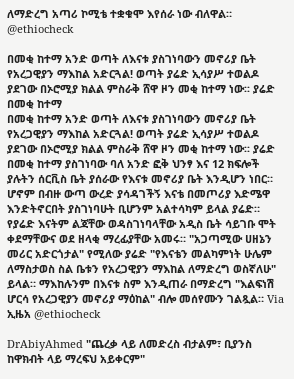ለማድረግ አጣሪ ኮሚቴ ተቋቁሞ እየሰራ ነው ብለዋል። @ethiocheck

በመቂ ከተማ አንድ ወጣት ለእናቱ ያስገነባውን መኖሪያ ቤት የአረጋዊያን ማእከል አድርጓል! ወጣት ያሬድ ኢሳያሥ ተወልዶ ያደገው በኦሮሚያ ክልል ምስራቅ ሸዋ ዞን መቂ ከተማ ነው፡፡ ያሬድ በመቂ ከተማ
በመቂ ከተማ አንድ ወጣት ለእናቱ ያስገነባውን መኖሪያ ቤት የአረጋዊያን ማእከል አድርጓል! ወጣት ያሬድ ኢሳያሥ ተወልዶ ያደገው በኦሮሚያ ክልል ምስራቅ ሸዋ ዞን መቂ ከተማ ነው፡፡ ያሬድ በመቂ ከተማ ያስገነባው ባለ አንድ ፎቅ ህንፃ እና 12 ክፍሎች ያሉትን ሰርቪስ ቤት ያሰራው የእናቱ መኖሪያ ቤት እንዲሆን ነበር። ሆኖም በብዙ ውጣ ውረድ ያሳዳገችኝ እናቴ በመጦሪያ እድሜዋ እንድትኖርበት ያስገነባሁት ቢሆንም አልተሳካም ይላል ያሬድ። የያሬድ እናትም ልጃቸው ወዳስገነባላቸው አዲስ ቤት ሳይገቡ ሞት ቀደማቸውና ወደ ዘላቂ ማረፊያቸው አመሩ። "አጋጣሚው ሀዘኔን መሪር አድርጎታል" የሚለው ያሬድ "የእናቴን መልካምነት ሁሌም ለማስታወስ ስል ቤቱን የአረጋዊያን ማእከል ለማድረግ ወስኛለሁ" ይላል። ማእከሉንም በእናቱ ስም እንዲጠራ በማድረግ "እልፍነሽ ሆርሳ የአረጋዊያን መኖሪያ ማዕከል" ብሎ መሰየሙን ገልጿል። Via ኢዜአ @ethiocheck

DrAbiyAhmed "ጨረቃ ላይ ለመድረስ ብታልም፣ ቢያንስ ከዋክብት ላይ ማረፍህ አይቀርም"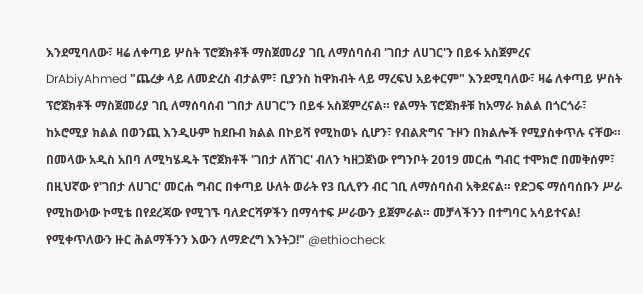እንደሚባለው፣ ዛሬ ለቀጣይ ሦስት ፕሮጀክቶች ማስጀመሪያ ገቢ ለማሰባሰብ 'ገበታ ለሀገር'ን በይፋ አስጀምረና
DrAbiyAhmed "ጨረቃ ላይ ለመድረስ ብታልም፣ ቢያንስ ከዋክብት ላይ ማረፍህ አይቀርም" እንደሚባለው፣ ዛሬ ለቀጣይ ሦስት ፕሮጀክቶች ማስጀመሪያ ገቢ ለማሰባሰብ 'ገበታ ለሀገር'ን በይፋ አስጀምረናል። የልማት ፕሮጀክቶቹ ከአማራ ክልል በጎርጎራ፣ ከኦሮሚያ ክልል በወንጪ እንዲሁም ከደቡብ ክልል በኮይሻ የሚከወኑ ሲሆን፣ የብልጽግና ጉዞን በክልሎች የሚያስቀጥሉ ናቸው። በመላው አዲስ አበባ ለሚካሄዱት ፕሮጀክቶች 'ገበታ ለሸገር' ብለን ካዘጋጀነው የግንቦት 2019 መርሐ ግብር ተሞክሮ በመቅሰም፣ በዚህኛው የ'ገበታ ለሀገር' መርሐ ግብር በቀጣይ ሁለት ወራት የ3 ቢሊየን ብር ገቢ ለማሰባሰብ አቅደናል። የድጋፍ ማሰባሰቡን ሥራ የሚከውነው ኮሚቴ በየደረጃው የሚገኙ ባለድርሻዎችን በማሳተፍ ሥራውን ይጀምራል። መቻላችንን በተግባር አሳይተናል! የሚቀጥለውን ዙር ሕልማችንን እውን ለማድረግ እንትጋ!" @ethiocheck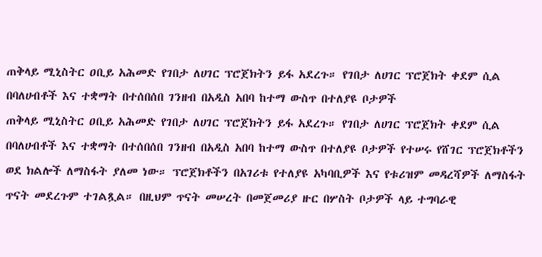ጠቅላይ ሚኒስትር ዐቢይ አሕመድ የገበታ ለሀገር ፕሮጀክትን ይፋ አደረጉ። የገበታ ለሀገር ፕሮጀክት ቀደም ሲል በባለሀብቶች እና ተቋማት በተሰበሰበ ገንዘብ በአዲስ አበባ ከተማ ውስጥ በተለያዩ ቦታዎች
ጠቅላይ ሚኒስትር ዐቢይ አሕመድ የገበታ ለሀገር ፕሮጀክትን ይፋ አደረጉ። የገበታ ለሀገር ፕሮጀክት ቀደም ሲል በባለሀብቶች እና ተቋማት በተሰበሰበ ገንዘብ በአዲስ አበባ ከተማ ውስጥ በተለያዩ ቦታዎች የተሠሩ የሸገር ፕሮጀክቶችን ወደ ክልሎች ለማስፋት ያለመ ነው። ፕሮጀክቶችን በአገሪቱ የተለያዩ አካባቢዎች እና የቱሪዝም መዳረሻዎች ለማስፋት ጥናት መደረጉም ተገልጿል። በዚህም ጥናት መሠረት በመጀመሪያ ዙር በሦስት ቦታዎች ላይ ተግባራዊ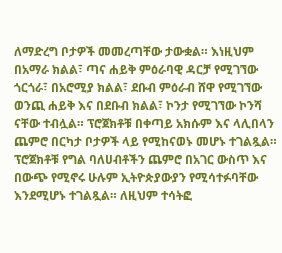ለማድረግ ቦታዎች መመረጣቸው ታውቋል። እነዚህም በአማራ ክልል፣ ጣና ሐይቅ ምዕራባዊ ዳርቻ የሚገኘው ጎርጎራ፣ በአሮሚያ ክልል፣ ደቡብ ምዕራብ ሸዋ የሚገኘው ወንጪ ሐይቅ እና በደቡብ ክልል፣ ኮንታ የሚገኘው ኮንሻ ናቸው ተብሏል። ፕሮጀክቶቹ በቀጣይ አክሱም እና ላሊበላን ጨምሮ በርካታ ቦታዎች ላይ የሚከናወኑ መሆኑ ተገልጿል። ፕሮጀክቶቹ የግል ባለሀብቶችን ጨምሮ በአገር ውስጥ እና በውጭ የሚኖሩ ሁሉም ኢትዮጵያውያን የሚሳተፉባቸው እንደሚሆኑ ተገልጿል። ለዚህም ተሳትፎ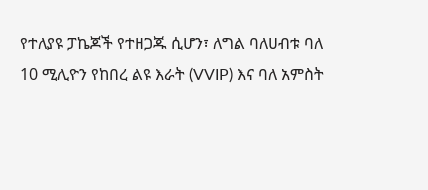የተለያዩ ፓኬጆች የተዘጋጁ ሲሆን፣ ለግል ባለሀብቱ ባለ 10 ሚሊዮን የከበረ ልዩ እራት (VVIP) እና ባለ አምስት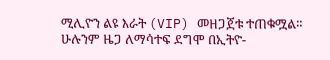ሚሊዮን ልዩ እራት (VIP) መዘጋጀቱ ተጠቁሟል። ሁሉንም ዜጋ ለማሳተፍ ደግሞ በኢትዮ-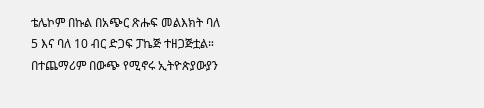ቴሌኮም በኩል በአጭር ጽሑፍ መልእክት ባለ 5 እና ባለ 10 ብር ድጋፍ ፓኬጅ ተዘጋጅቷል። በተጨማሪም በውጭ የሚኖሩ ኢትዮጵያውያን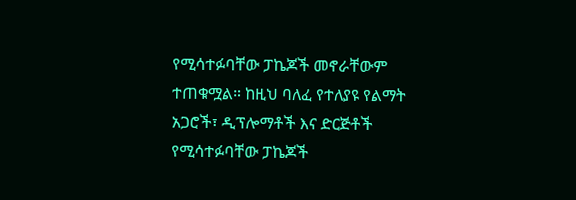የሚሳተፉባቸው ፓኬጆች መኖራቸውም ተጠቁሟል። ከዚህ ባለፈ የተለያዩ የልማት አጋሮች፣ ዲፕሎማቶች እና ድርጅቶች የሚሳተፉባቸው ፓኬጆች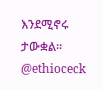እንደሚኖሩ ታውቋል። @ethioceck